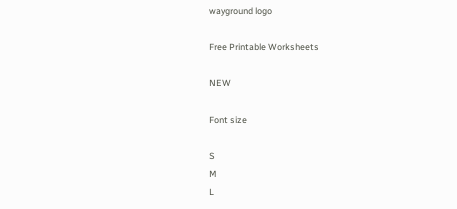wayground logo

Free Printable Worksheets

NEW

Font size

S
M
L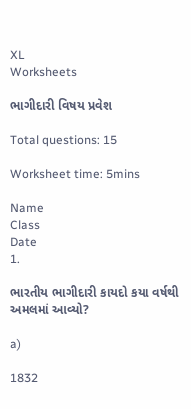XL
Worksheets

ભાગીદારી વિષય પ્રવેશ

Total questions: 15

Worksheet time: 5mins

Name
Class
Date
1.

ભારતીય ભાગીદારી કાયદો કયા વર્ષથી અમલમાં આવ્યો?

a)

1832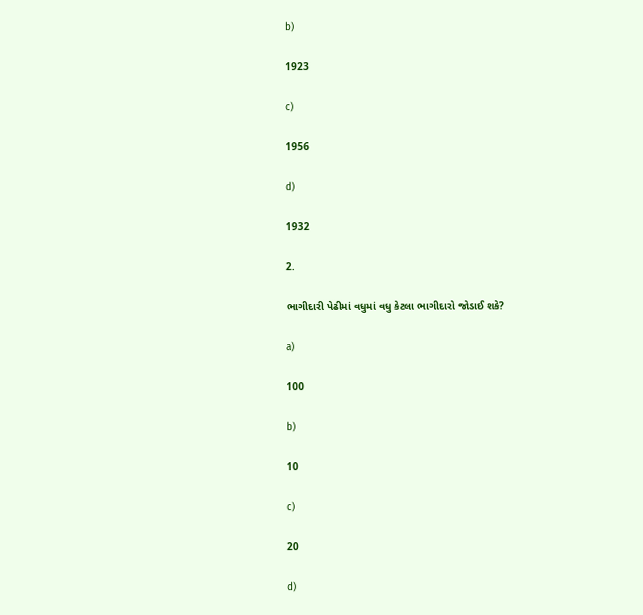b)

1923

c)

1956

d)

1932

2.

ભાગીદારી પેઢીમાં વધુમાં વધુ કેટલા ભાગીદારો જોડાઈ શકે?

a)

100

b)

10

c)

20

d)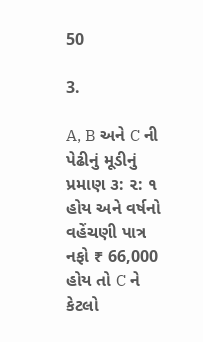50

3.

A, B અને C ની પેઢીનું મૂડીનું પ્રમાણ ૩: ૨: ૧ હોય અને વર્ષનો વહેંચણી પાત્ર નફો ₹ 66,000 હોય તો C ને કેટલો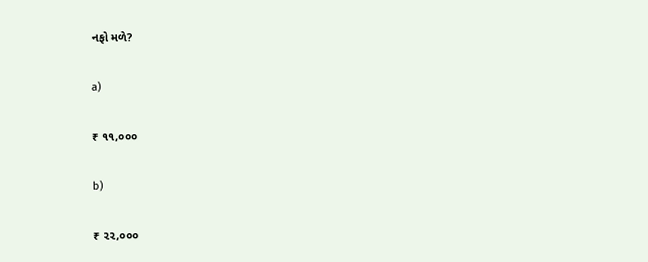નફો મળે?

a)

₹ ૧૧,૦૦૦

b)

₹ ૨૨,૦૦૦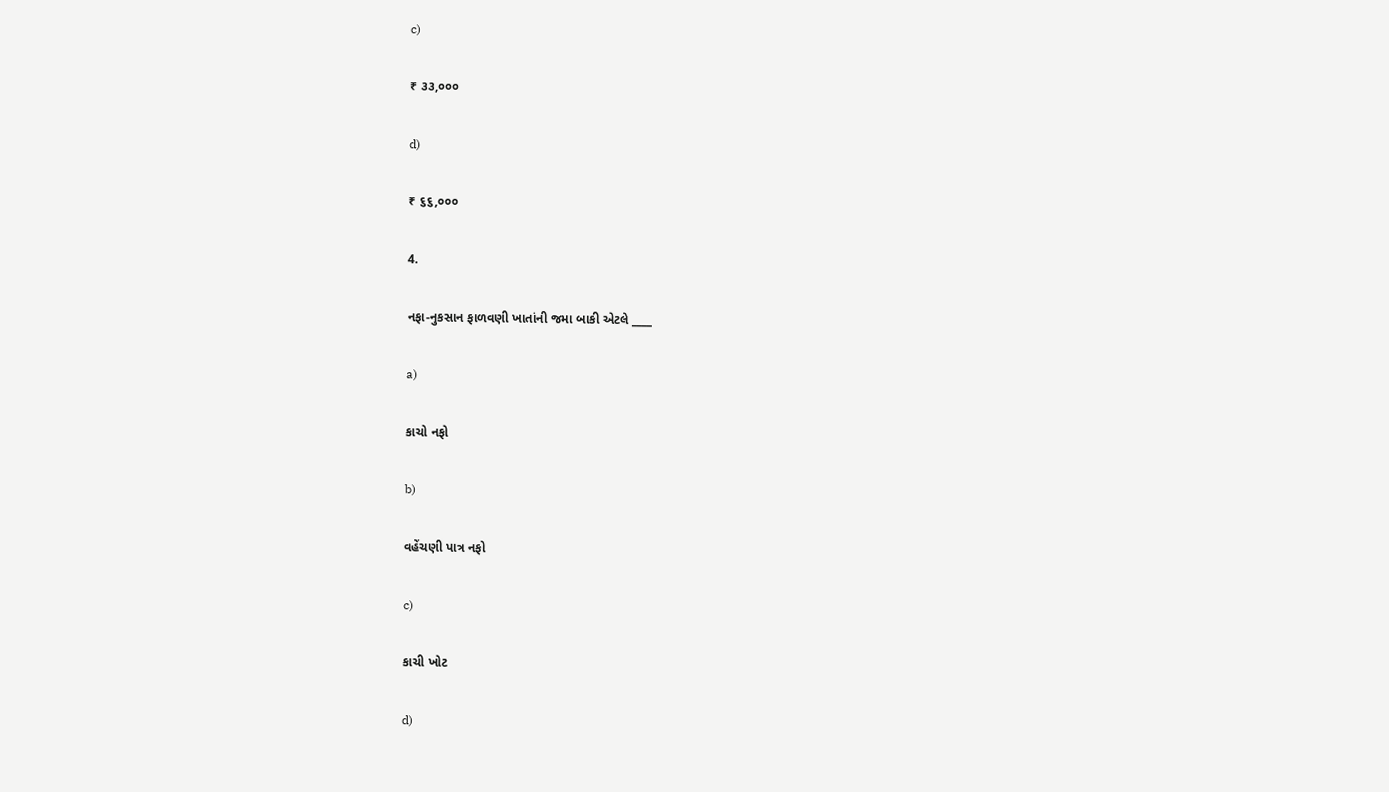c)

₹ ૩૩,૦૦૦

d)

₹ ૬૬,૦૦૦

4.

નફા-નુકસાન ફાળવણી ખાતાંની જમા બાકી એટલે ____

a)

કાચો નફો

b)

વહેંચણી પાત્ર નફો

c)

કાચી ખોટ

d)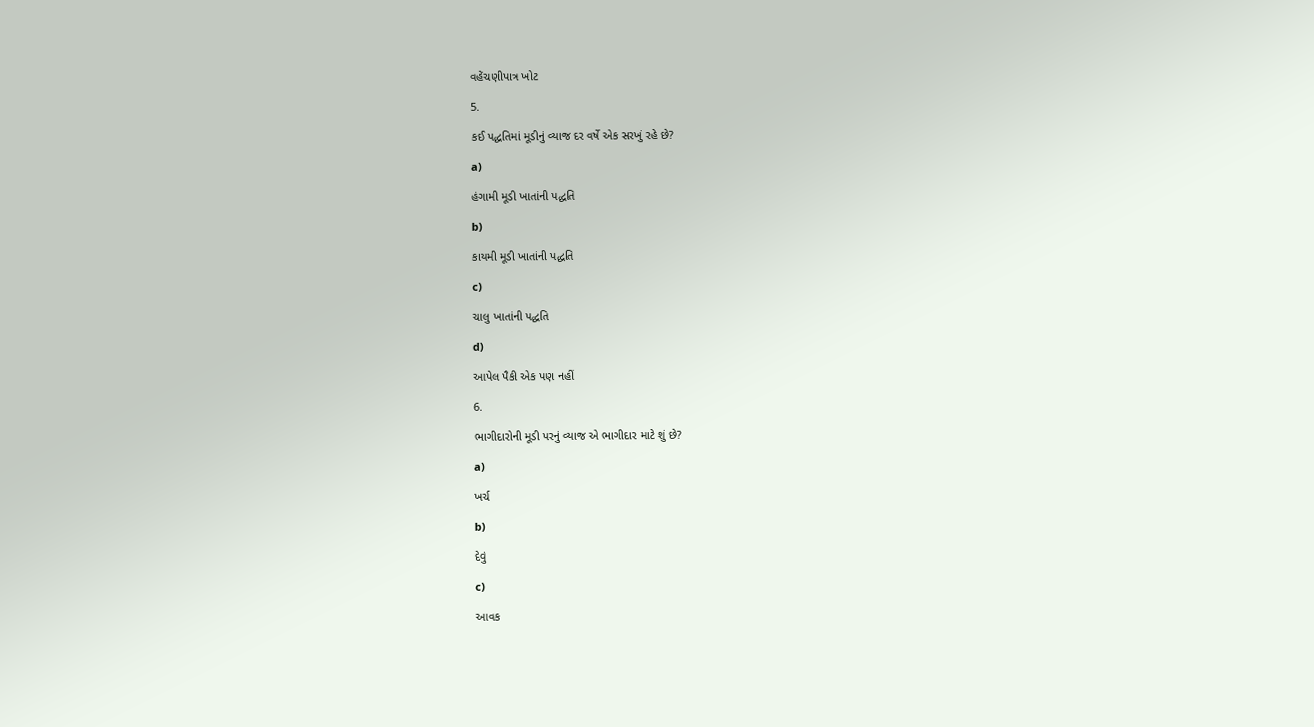વહેંચણીપાત્ર ખોટ

5.

કઈ પદ્ધતિમાં મૂડીનું વ્યાજ દર વર્ષે એક સરખું રહે છે?

a)

હંગામી મૂડી ખાતાંની પદ્ધતિ

b)

કાયમી મૂડી ખાતાંની પદ્ધતિ

c)

ચાલુ ખાતાંની પદ્ધતિ

d)

આપેલ પૈકી એક પણ નહીં

6.

ભાગીદારોની મૂડી પરનું વ્યાજ એ ભાગીદાર માટે શું છે?

a)

ખર્ચ

b)

દેવું

c)

આવક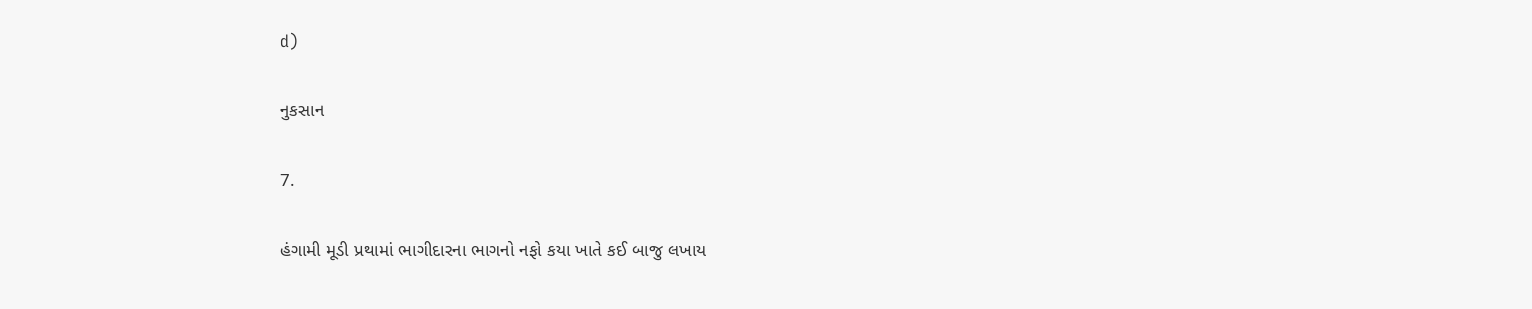d)

નુકસાન

7.

હંગામી મૂડી પ્રથામાં ભાગીદારના ભાગનો નફો કયા ખાતે કઈ બાજુ લખાય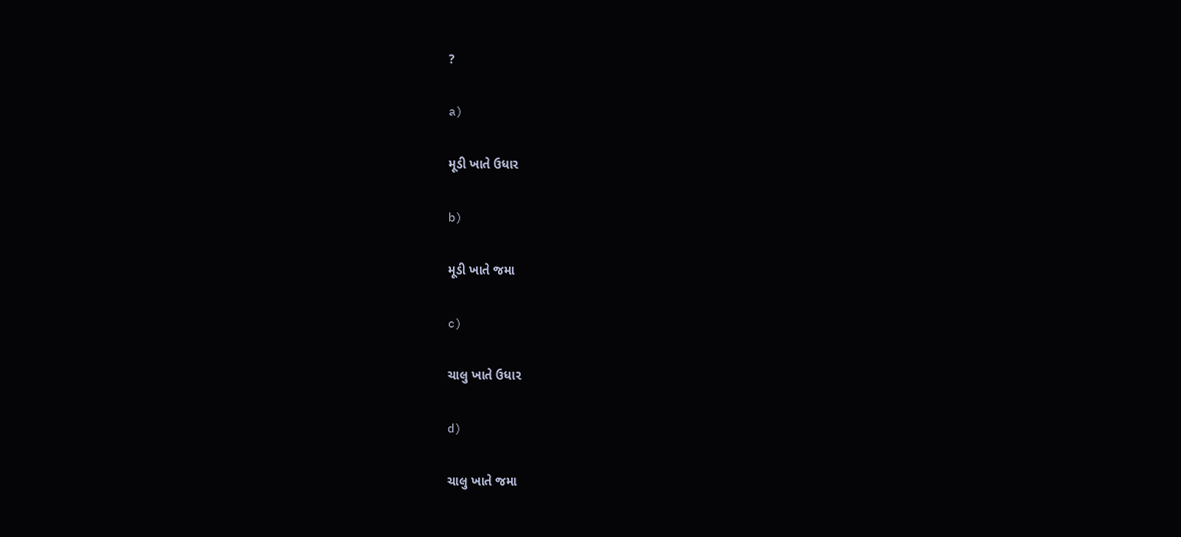?

a)

મૂડી ખાતે ઉધાર

b)

મૂડી ખાતે જમા

c)

ચાલુ ખાતે ઉધાર

d)

ચાલુ ખાતે જમા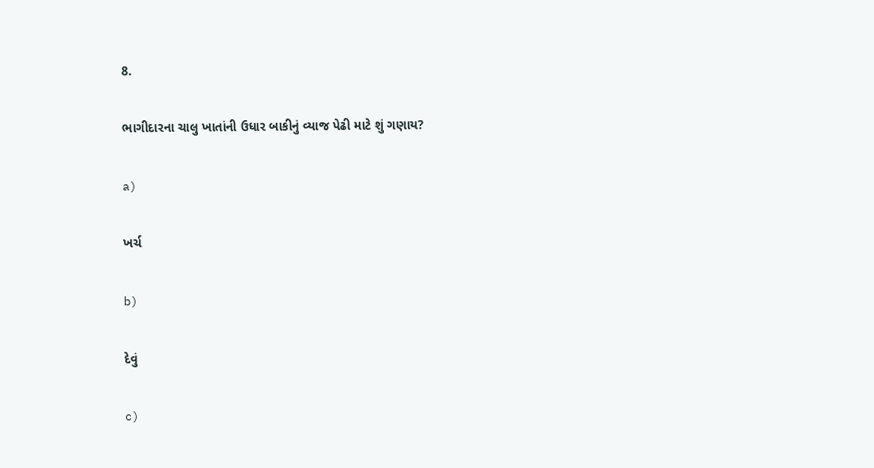8.

ભાગીદારના ચાલુ ખાતાંની ઉધાર બાકીનું વ્યાજ પેઢી માટે શું ગણાય?

a)

ખર્ચ

b)

દેવું

c)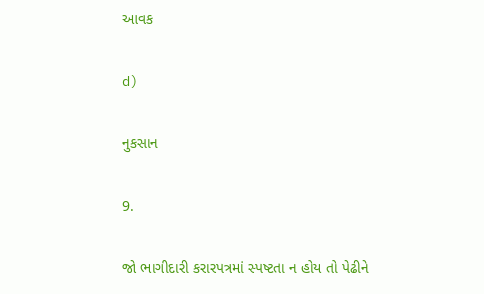આવક

d)

નુકસાન

9.

જો ભાગીદારી કરારપત્રમાં સ્પષ્ટતા ન હોય તો પેઢીને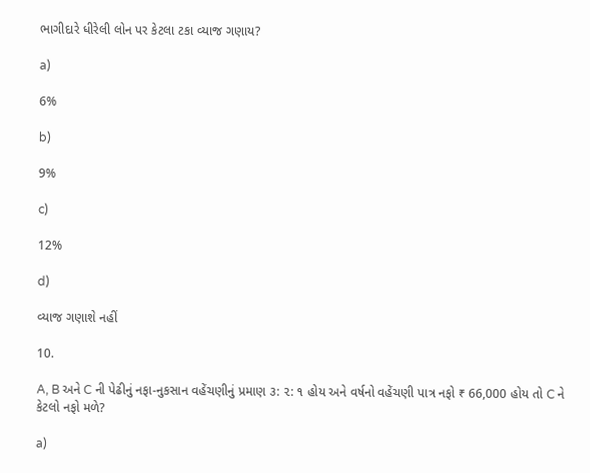ભાગીદારે ધીરેલી લોન પર કેટલા ટકા વ્યાજ ગણાય?

a)

6%

b)

9%

c)

12%

d)

વ્યાજ ગણાશે નહીં

10.

A, B અને C ની પેઢીનું નફા-નુકસાન વહેંચણીનું પ્રમાણ ૩: ૨: ૧ હોય અને વર્ષનો વહેંચણી પાત્ર નફો ₹ 66,000 હોય તો C ને કેટલો નફો મળે?

a)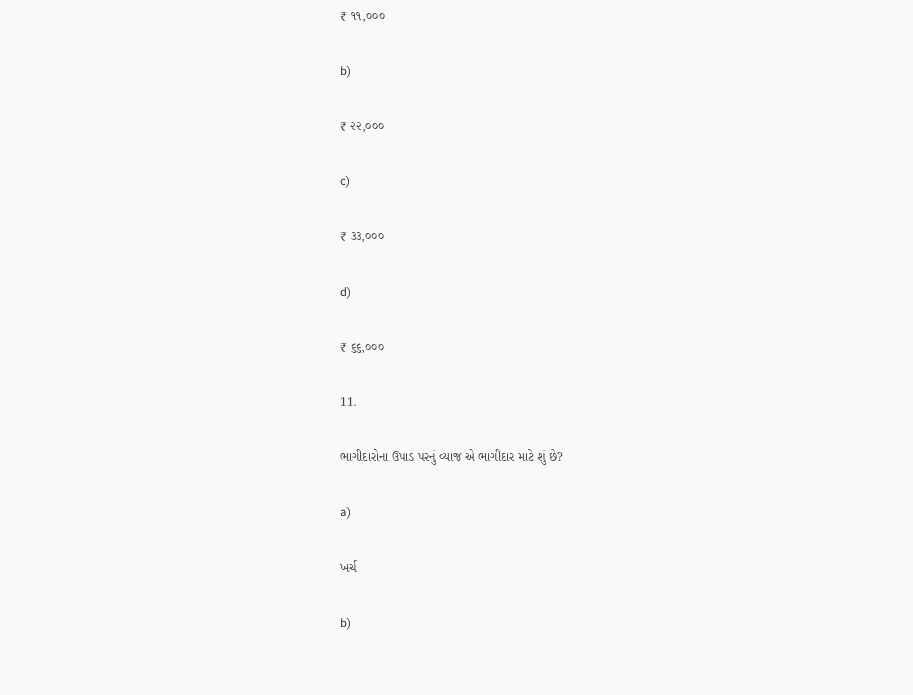₹ ૧૧,૦૦૦

b)

₹ ૨૨,૦૦૦

c)

₹ ૩૩,૦૦૦

d)

₹ ૬૬,૦૦૦

11.

ભાગીદારોના ઉપાડ પરનું વ્યાજ એ ભાગીદાર માટે શું છે?

a)

ખર્ચ

b)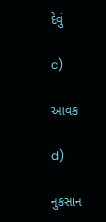દેવું

c)

આવક

d)

નુકસાન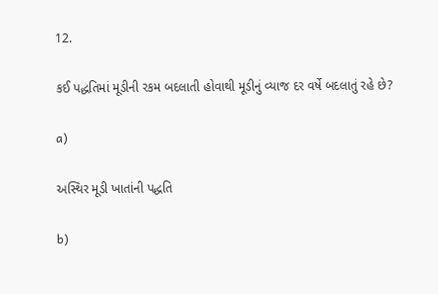12.

કઈ પદ્ધતિમાં મૂડીની રકમ બદલાતી હોવાથી મૂડીનું વ્યાજ દર વર્ષે બદલાતું રહે છે?

a)

અસ્થિર મૂડી ખાતાંની પદ્ધતિ

b)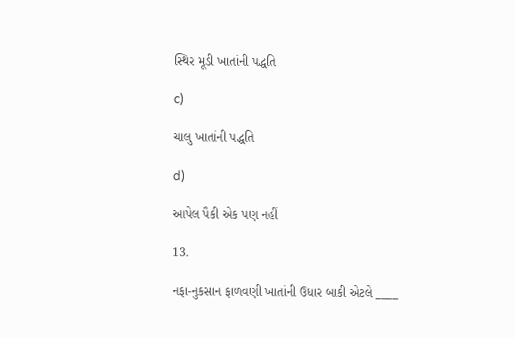સ્થિર મૂડી ખાતાંની પદ્ધતિ

c)

ચાલુ ખાતાંની પદ્ધતિ

d)

આપેલ પૈકી એક પણ નહીં

13.

નફા-નુકસાન ફાળવણી ખાતાંની ઉધાર બાકી એટલે ____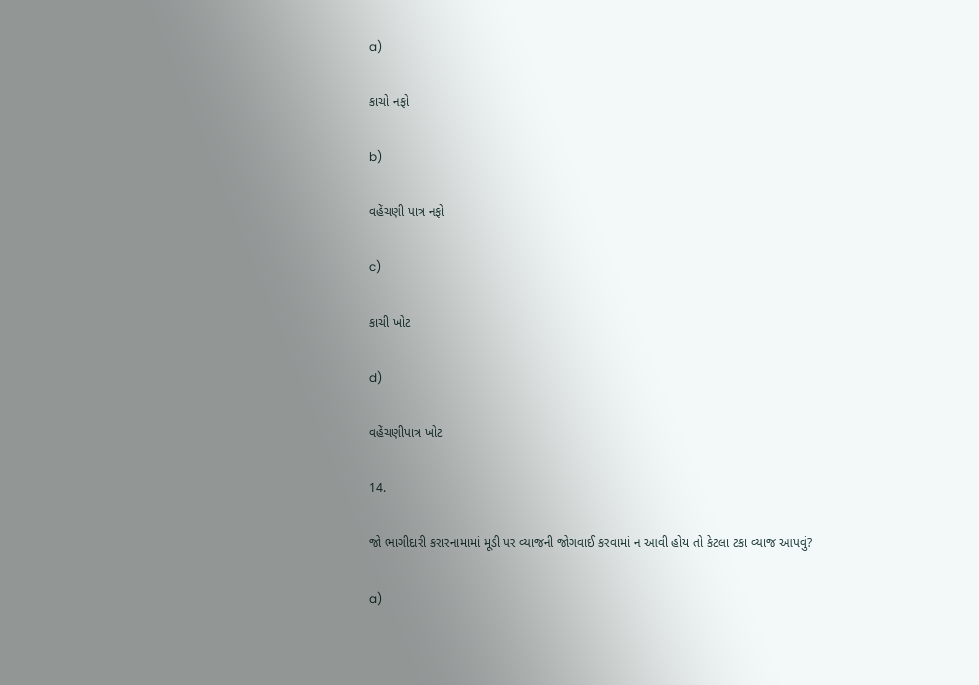a)

કાચો નફો

b)

વહેંચણી પાત્ર નફો

c)

કાચી ખોટ

d)

વહેંચણીપાત્ર ખોટ

14.

જો ભાગીદારી કરારનામામાં મૂડી પર વ્યાજની જોગવાઈ કરવામાં ન આવી હોય તો કેટલા ટકા વ્યાજ આપવું?

a)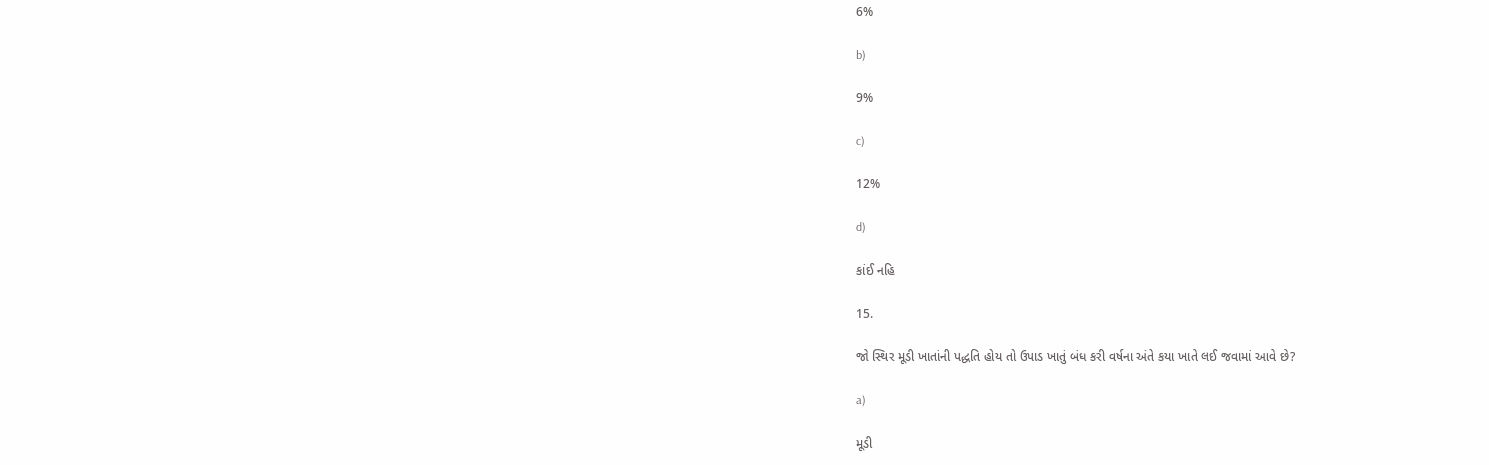6%

b)

9%

c)

12%

d)

કાંઈ નહિ

15.

જો સ્થિર મૂડી ખાતાંની પદ્ધતિ હોય તો ઉપાડ ખાતું બંધ કરી વર્ષના અંતે કયા ખાતે લઈ જવામાં આવે છે?

a)

મૂડી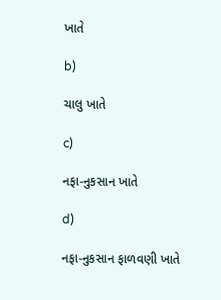ખાતે

b)

ચાલુ ખાતે

c)

નફા-નુકસાન ખાતે

d)

નફા-નુકસાન ફાળવણી ખાતે